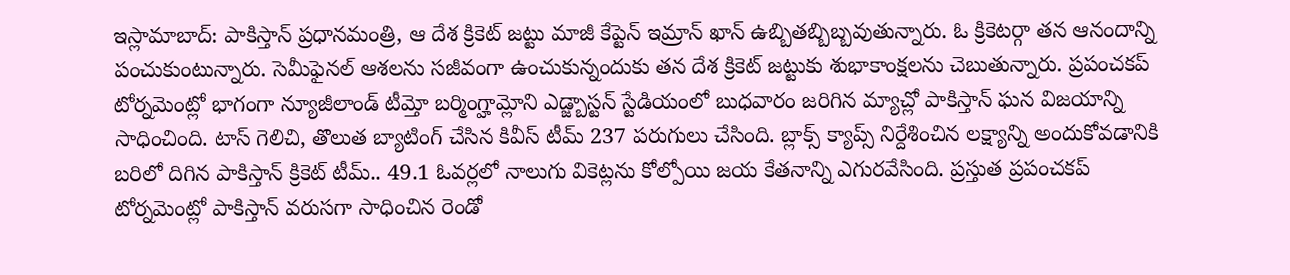ఇస్లామాబాద్: పాకిస్తాన్ ప్రధానమంత్రి, ఆ దేశ క్రికెట్ జట్టు మాజీ కేప్టెన్ ఇమ్రాన్ ఖాన్ ఉబ్బితబ్బిబ్బవుతున్నారు. ఓ క్రికెటర్గా తన ఆనందాన్ని పంచుకుంటున్నారు. సెమీఫైనల్ ఆశలను సజీవంగా ఉంచుకున్నందుకు తన దేశ క్రికెట్ జట్టుకు శుభాకాంక్షలను చెబుతున్నారు. ప్రపంచకప్ టోర్నమెంట్లో భాగంగా న్యూజీలాండ్ టీమ్తో బర్మింగ్హామ్లోని ఎడ్జ్బాస్టన్ స్టేడియంలో బుధవారం జరిగిన మ్యాచ్లో పాకిస్తాన్ ఘన విజయాన్ని సాధించింది. టాస్ గెలిచి, తొలుత బ్యాటింగ్ చేసిన కివీస్ టీమ్ 237 పరుగులు చేసింది. బ్లాక్స్ క్యాప్స్ నిర్దేశించిన లక్ష్యాన్ని అందుకోవడానికి బరిలో దిగిన పాకిస్తాన్ క్రికెట్ టీమ్.. 49.1 ఓవర్లలో నాలుగు వికెట్లను కోల్పోయి జయ కేతనాన్ని ఎగురవేసింది. ప్రస్తుత ప్రపంచకప్ టోర్నమెంట్లో పాకిస్తాన్ వరుసగా సాధించిన రెండో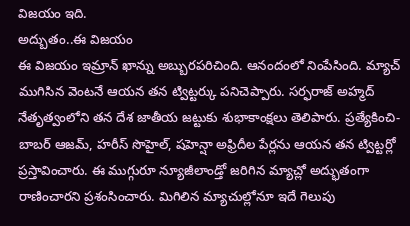విజయం ఇది.
అద్బుతం..ఈ విజయం
ఈ విజయం ఇమ్రాన్ ఖాన్ను అబ్బురపరిచింది. ఆనందంలో నింపేసింది. మ్యాచ్ ముగిసిన వెంటనే ఆయన తన ట్విట్టర్కు పనిచెప్పారు. సర్ఫరాజ్ అహ్మద్ నేతృత్వంలోని తన దేశ జాతీయ జట్టుకు శుభాకాంక్షలు తెలిపారు. ప్రత్యేకించి- బాబర్ ఆజమ్, హరీస్ సొహైల్, షహెన్షా అఫ్రిదీల పేర్లను ఆయన తన ట్విట్టర్లో ప్రస్తావించారు. ఈ ముగ్గురూ న్యూజీలాండ్తో జరిగిన మ్యాచ్లో అద్భుతంగా రాణించారని ప్రశంసించారు. మిగిలిన మ్యాచుల్లోనూ ఇదే గెలుపు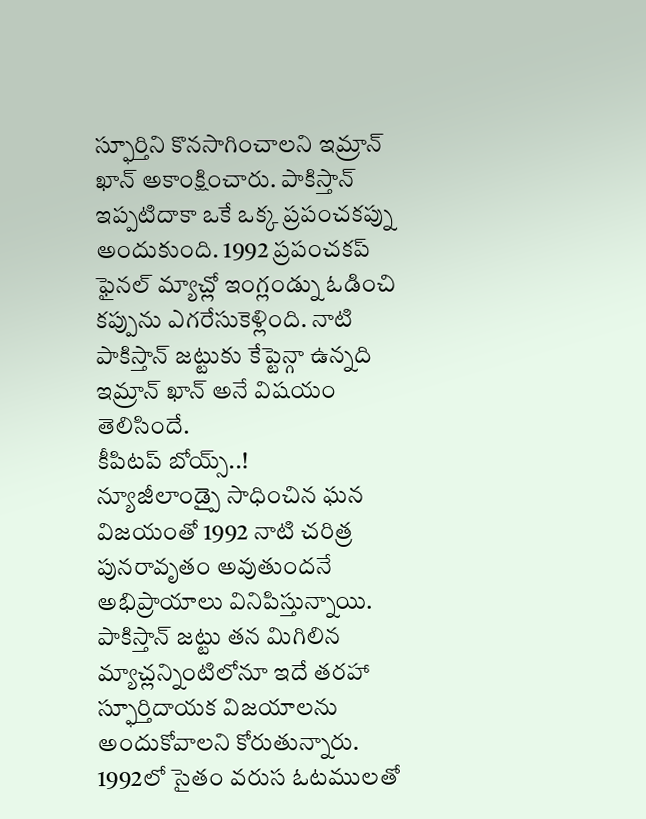స్ఫూర్తిని కొనసాగించాలని ఇమ్రాన్ ఖాన్ అకాంక్షించారు. పాకిస్తాన్ ఇప్పటిదాకా ఒకే ఒక్క ప్రపంచకప్ను అందుకుంది. 1992 ప్రపంచకప్ ఫైనల్ మ్యాచ్లో ఇంగ్లండ్ను ఓడించి కప్పును ఎగరేసుకెళ్లింది. నాటి పాకిస్తాన్ జట్టుకు కేప్టెన్గా ఉన్నది ఇమ్రాన్ ఖాన్ అనే విషయం తెలిసిందే.
కీపిటప్ బోయ్స్..!
న్యూజీలాండ్పై సాధించిన ఘన విజయంతో 1992 నాటి చరిత్ర పునరావృతం అవుతుందనే అభిప్రాయాలు వినిపిస్తున్నాయి. పాకిస్తాన్ జట్టు తన మిగిలిన మ్యాచ్లన్నింటిలోనూ ఇదే తరహా స్ఫూర్తిదాయక విజయాలను అందుకోవాలని కోరుతున్నారు. 1992లో సైతం వరుస ఓటములతో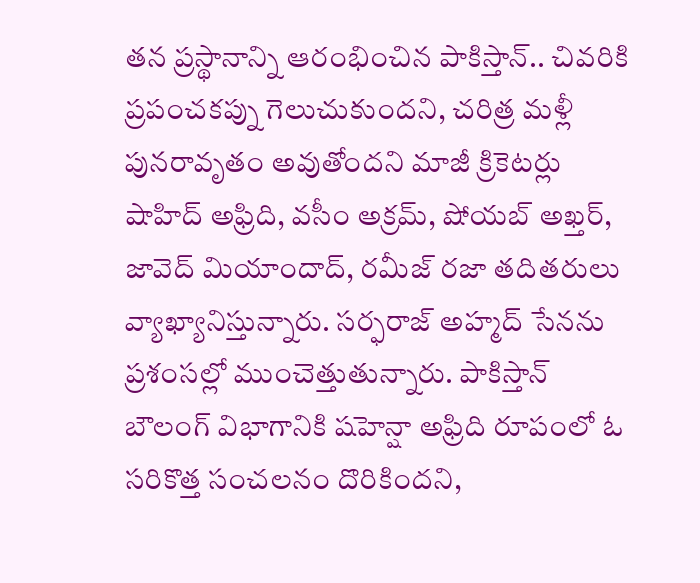తన ప్రస్థానాన్ని ఆరంభించిన పాకిస్తాన్.. చివరికి ప్రపంచకప్ను గెలుచుకుందని, చరిత్ర మళ్లీ పునరావృతం అవుతోందని మాజీ క్రికెటర్లు షాహిద్ అఫ్రిది, వసీం అక్రమ్, షోయబ్ అఖ్తర్, జావెద్ మియాందాద్, రమీజ్ రజా తదితరులు వ్యాఖ్యానిస్తున్నారు. సర్ఫరాజ్ అహ్మద్ సేనను ప్రశంసల్లో ముంచెత్తుతున్నారు. పాకిస్తాన్ బౌలంగ్ విభాగానికి షహెన్షా అఫ్రిది రూపంలో ఓ సరికొత్త సంచలనం దొరికిందని,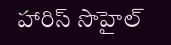హారిస్ సొహైల్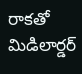రాకతో మిడిలార్డర్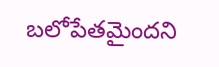బలోపేతమైందని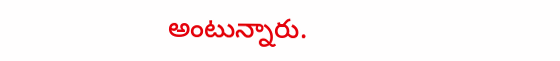అంటున్నారు.